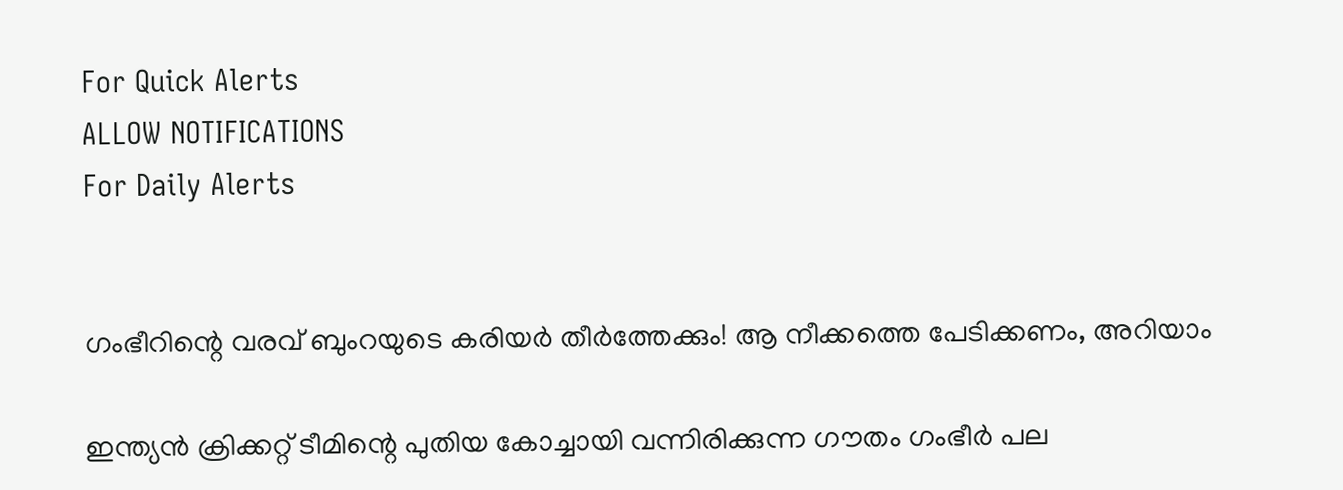For Quick Alerts
ALLOW NOTIFICATIONS
For Daily Alerts


ഗംഭീറിന്റെ വരവ് ബുംറയുടെ കരിയര്‍ തീര്‍ത്തേക്കും! ആ നീക്കത്തെ പേടിക്കണം, അറിയാം

ഇന്ത്യന്‍ ക്രിക്കറ്റ് ടീമിന്റെ പുതിയ കോച്ചായി വന്നിരിക്കുന്ന ഗൗതം ഗംഭീര്‍ പല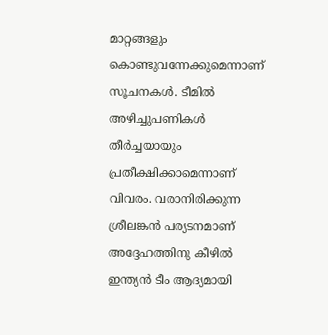മാറ്റങ്ങളും കൊണ്ടുവന്നേക്കുമെന്നാണ് സൂചനകള്‍. ടീമില്‍ അഴിച്ചുപണികള്‍ തീര്‍ച്ചയായും പ്രതീക്ഷിക്കാമെന്നാണ് വിവരം. വരാനിരിക്കുന്ന ശ്രീലങ്കന്‍ പര്യടനമാണ് അദ്ദേഹത്തിനു കീഴില്‍ ഇന്ത്യന്‍ ടീം ആദ്യമായി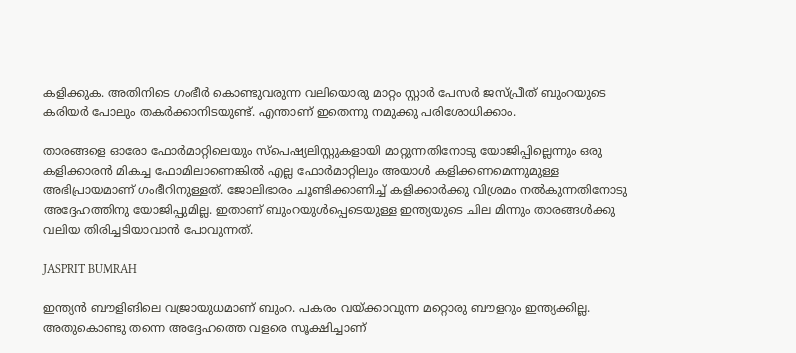കളിക്കുക. അതിനിടെ ഗംഭീര്‍ കൊണ്ടുവരുന്ന വലിയൊരു മാറ്റം സ്റ്റാര്‍ പേസര്‍ ജസ്പ്രീത് ബുംറയുടെ കരിയര്‍ പോലും തകര്‍ക്കാനിടയുണ്ട്. എന്താണ് ഇതെന്നു നമുക്കു പരിശോധിക്കാം.

താരങ്ങളെ ഓരോ ഫോര്‍മാറ്റിലെയും സ്‌പെഷ്യലിസ്റ്റുകളായി മാറ്റുന്നതിനോടു യോജിപ്പില്ലെന്നും ഒരു കളിക്കാരന്‍ മികച്ച ഫോമിലാണെങ്കില്‍ എല്ല ഫോര്‍മാറ്റിലും അയാള്‍ കളിക്കണമെന്നുമുള്ള അഭിപ്രായമാണ് ഗംഭീറിനുള്ളത്. ജോലിഭാരം ചൂണ്ടിക്കാണിച്ച് കളിക്കാര്‍ക്കു വിശ്രമം നല്‍കുന്നതിനോടു അദ്ദേഹത്തിനു യോജിപ്പുമില്ല. ഇതാണ് ബുംറയുള്‍പ്പെടെയുള്ള ഇന്ത്യയുടെ ചില മിന്നും താരങ്ങള്‍ക്കു വലിയ തിരിച്ചടിയാവാന്‍ പോവുന്നത്.

JASPRIT BUMRAH

ഇന്ത്യന്‍ ബൗളിങിലെ വജ്രായുധമാണ് ബുംറ. പകരം വയ്ക്കാവുന്ന മറ്റൊരു ബൗളറും ഇന്ത്യക്കില്ല. അതുകൊണ്ടു തന്നെ അദ്ദേഹത്തെ വളരെ സൂക്ഷിച്ചാണ്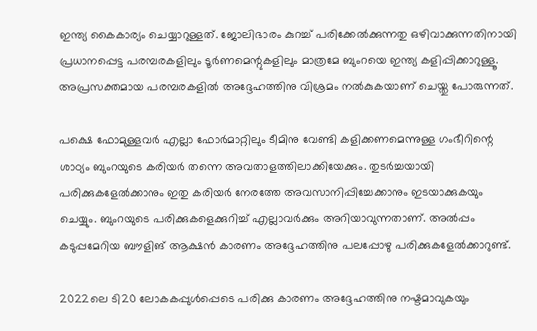ഇന്ത്യ കൈകാര്യം ചെയ്യാറുള്ളത്. ജോലിഭാരം കുറച്ച് പരിക്കേല്‍ക്കുന്നതു ഒഴിവാക്കുന്നതിനായി പ്രധാനപ്പെട്ട പരമ്പരകളിലും ടൂര്‍ണമെന്റുകളിലും മാത്രമേ ബുംറയെ ഇന്ത്യ കളിപ്പിക്കാറുള്ളൂ. അപ്രസക്തമായ പരമ്പരകളില്‍ അദ്ദേഹത്തിനു വിശ്രമം നല്‍കുകയാണ് ചെയ്തു പോരുന്നത്.

പക്ഷെ ഫോമുള്ളവര്‍ എല്ലാ ഫോര്‍മാറ്റിലും ടീമിനു വേണ്ടി കളിക്കണമെന്നുള്ള ഗംഭീറിന്റെ ശാഠ്യം ബുംറയുടെ കരിയര്‍ തന്നെ അവതാളത്തിലാക്കിയേക്കും. തുടര്‍ച്ചയായി പരിക്കുകളേല്‍ക്കാനും ഇതു കരിയര്‍ നേരത്തേ അവസാനിപ്പിച്ചേക്കാനും ഇടയാക്കുകയും ചെയ്യും. ബുംറയുടെ പരിക്കുകളെക്കുറിച്ച് എല്ലാവര്‍ക്കും അറിയാവുന്നതാണ്. അല്‍പ്പം കടുപ്പമേറിയ ബൗളിങ് ആക്ഷന്‍ കാരണം അദ്ദേഹത്തിനു പലപ്പോഴു പരിക്കുകളേല്‍ക്കാറുണ്ട്.

2022ലെ ടി20 ലോകകപ്പുള്‍പ്പെടെ പരിക്കു കാരണം അദ്ദേഹത്തിനു നഷ്ടമാവുകയും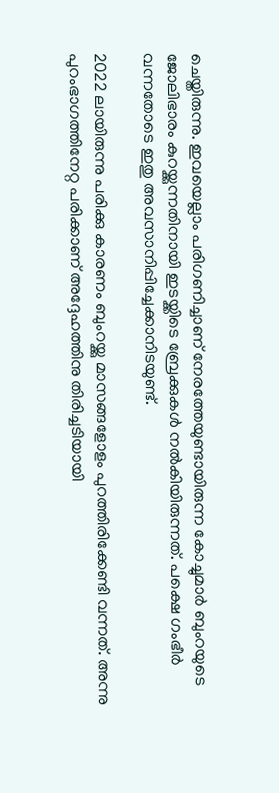ചെയ്തിരുന്നു. ഇവയെല്ലാം പരിഗണിച്ചാണ് നേരത്തേയുണ്ടായിരുന്ന കോച്ചുമാര്‍ ബുംറയുടെ ജോലിഭാരം കുറയ്ക്കുന്നതിനായി ഇടയ്ക്കിടെ ബ്രേക്കുകള്‍ നല്‍കിയിരുന്നത്. പക്ഷെ ഗംഭീര്‍ വന്നതോടെ ഇതു അവസാനിപ്പിച്ചേക്കാനിടയുണ്ട്.

2022 ലായിരുന്നു പരിക്കു കാരണം ബുംറയ്ക്കു മാസങ്ങളോളം പുറത്തിരിക്കേണ്ടി വന്നത്. അന്നു പുറംഭാഗത്തിനേറ്റ പരിക്കാണ് അദ്ദേഹത്തിനു തിരിച്ചടിയായി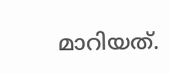മാറിയത്.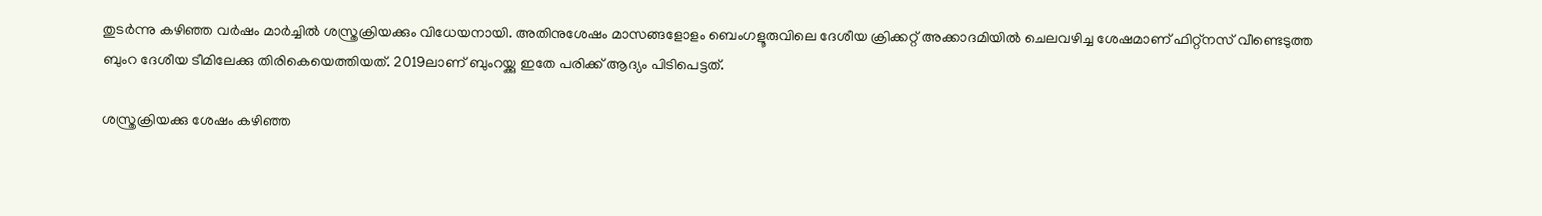തുടര്‍ന്നു കഴിഞ്ഞ വര്‍ഷം മാര്‍ച്ചില്‍ ശസ്ത്രക്രിയക്കും വിധേയനായി. അതിനുശേഷം മാസങ്ങളോളം ബെംഗളൂരുവിലെ ദേശീയ ക്രിക്കറ്റ് അക്കാദമിയില്‍ ചെലവഴിച്ച ശേഷമാണ് ഫിറ്റ്നസ് വീണ്ടെടുത്ത ബുംറ ദേശീയ ടീമിലേക്കു തിരികെയെത്തിയത്. 2019ലാണ് ബുംറയ്ക്കു ഇതേ പരിക്ക് ആദ്യം പിടിപെട്ടത്.

ശസ്ത്രക്രിയക്കു ശേഷം കഴിഞ്ഞ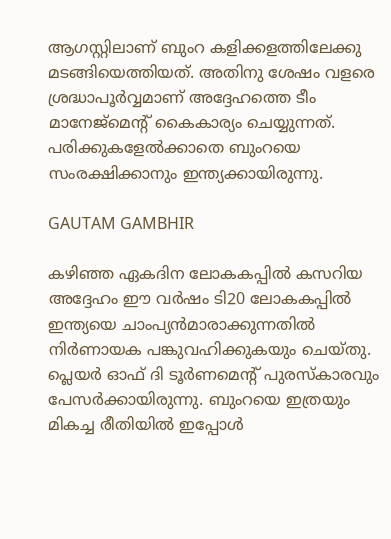ആഗസ്റ്റിലാണ് ബുംറ കളിക്കളത്തിലേക്കു മടങ്ങിയെത്തിയത്. അതിനു ശേഷം വളരെ ശ്രദ്ധാപൂര്‍വ്വമാണ് അദ്ദേഹത്തെ ടീം മാനേജ്‌മെന്റ് കൈകാര്യം ചെയ്യുന്നത്. പരിക്കുകളേല്‍ക്കാതെ ബുംറയെ സംരക്ഷിക്കാനും ഇന്ത്യക്കായിരുന്നു.

GAUTAM GAMBHIR

കഴിഞ്ഞ ഏകദിന ലോകകപ്പില്‍ കസറിയ അദ്ദേഹം ഈ വര്‍ഷം ടി20 ലോകകപ്പില്‍ ഇന്ത്യയെ ചാംപ്യന്‍മാരാക്കുന്നതില്‍ നിര്‍ണായക പങ്കുവഹിക്കുകയും ചെയ്തു. പ്ലെയര്‍ ഓഫ് ദി ടൂര്‍ണമെന്റ് പുരസ്‌കാരവും പേസര്‍ക്കായിരുന്നു. ബുംറയെ ഇത്രയും മികച്ച രീതിയില്‍ ഇപ്പോള്‍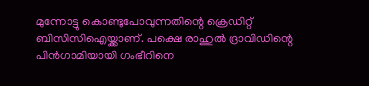മുന്നോട്ടു കൊണ്ടുപോവുന്നതിന്റെ ക്രെഡിറ്റ് ബിസിസിഐയ്ക്കാണ്. പക്ഷെ രാഹുല്‍ ദ്രാവിഡിന്റെ പിന്‍ഗാമിയായി ഗംഭീറിനെ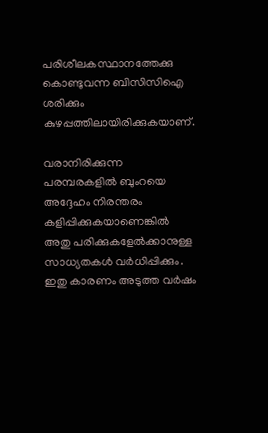പരിശീലകസ്ഥാനത്തേക്കു കൊണ്ടുവന്ന ബിസിസിഐ ശരിക്കും കുഴപ്പത്തിലായിരിക്കുകയാണ്.

വരാനിരിക്കുന്ന പരമ്പരകളില്‍ ബുംറയെ അദ്ദേഹം നിരന്തരം കളിപ്പിക്കുകയാണെങ്കില്‍ അതു പരിക്കുകളേല്‍ക്കാനുള്ള സാധ്യതകള്‍ വര്‍ധിപ്പിക്കും. ഇതു കാരണം അടുത്ത വര്‍ഷം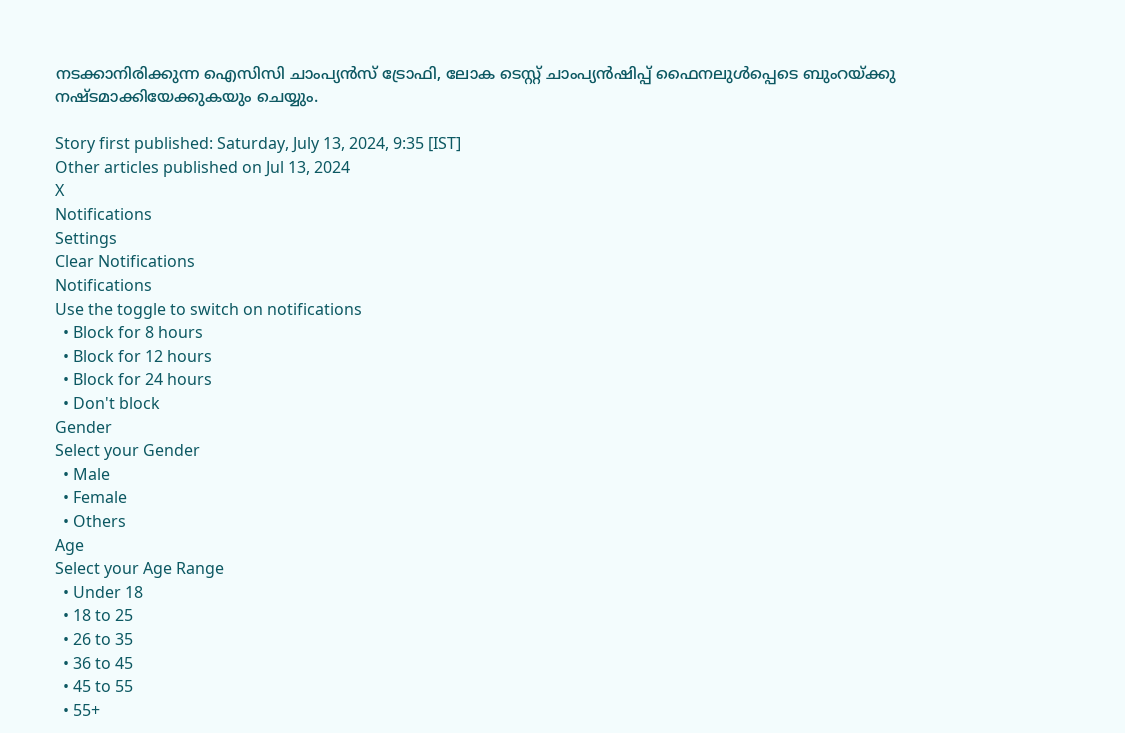നടക്കാനിരിക്കുന്ന ഐസിസി ചാംപ്യന്‍സ് ട്രോഫി, ലോക ടെസ്റ്റ് ചാംപ്യന്‍ഷിപ്പ് ഫൈനലുള്‍പ്പെടെ ബുംറയ്ക്കു നഷ്ടമാക്കിയേക്കുകയും ചെയ്യും.

Story first published: Saturday, July 13, 2024, 9:35 [IST]
Other articles published on Jul 13, 2024
X
Notifications
Settings
Clear Notifications
Notifications
Use the toggle to switch on notifications
  • Block for 8 hours
  • Block for 12 hours
  • Block for 24 hours
  • Don't block
Gender
Select your Gender
  • Male
  • Female
  • Others
Age
Select your Age Range
  • Under 18
  • 18 to 25
  • 26 to 35
  • 36 to 45
  • 45 to 55
  • 55+